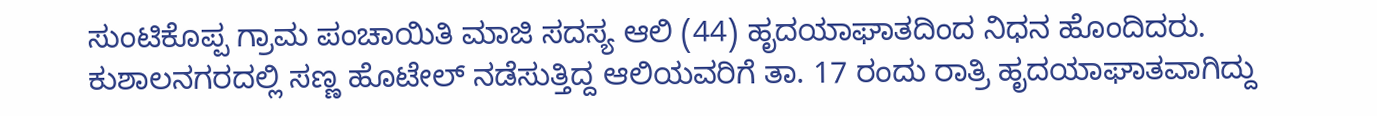ಸುಂಟಿಕೊಪ್ಪ ಗ್ರಾಮ ಪಂಚಾಯಿತಿ ಮಾಜಿ ಸದಸ್ಯ ಆಲಿ (44) ಹೃದಯಾಘಾತದಿಂದ ನಿಧನ ಹೊಂದಿದರು. ಕುಶಾಲನಗರದಲ್ಲಿ ಸಣ್ಣ ಹೊಟೇಲ್ ನಡೆಸುತ್ತಿದ್ದ ಆಲಿಯವರಿಗೆ ತಾ. 17 ರಂದು ರಾತ್ರಿ ಹೃದಯಾಘಾತವಾಗಿದ್ದು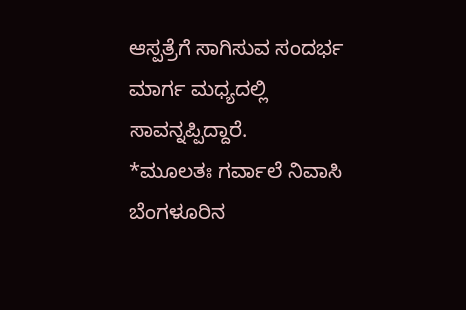ಆಸ್ಪತ್ರೆಗೆ ಸಾಗಿಸುವ ಸಂದರ್ಭ ಮಾರ್ಗ ಮಧ್ಯದಲ್ಲಿ ಸಾವನ್ನಪ್ಪಿದ್ದಾರೆ.
*ಮೂಲತಃ ಗರ್ವಾಲೆ ನಿವಾಸಿ ಬೆಂಗಳೂರಿನ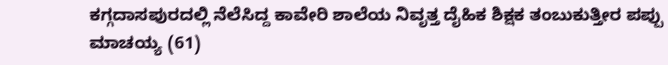ಕಗ್ಗದಾಸಪುರದಲ್ಲಿ ನೆಲೆಸಿದ್ದ ಕಾವೇರಿ ಶಾಲೆಯ ನಿವೃತ್ತ ದೈಹಿಕ ಶಿಕ್ಷಕ ತಂಬುಕುತ್ತೀರ ಪಪ್ಪು ಮಾಚಯ್ಯ (61)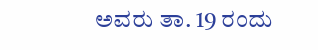ಅವರು ತಾ. 19 ರಂದು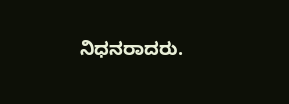ನಿಧನರಾದರು.